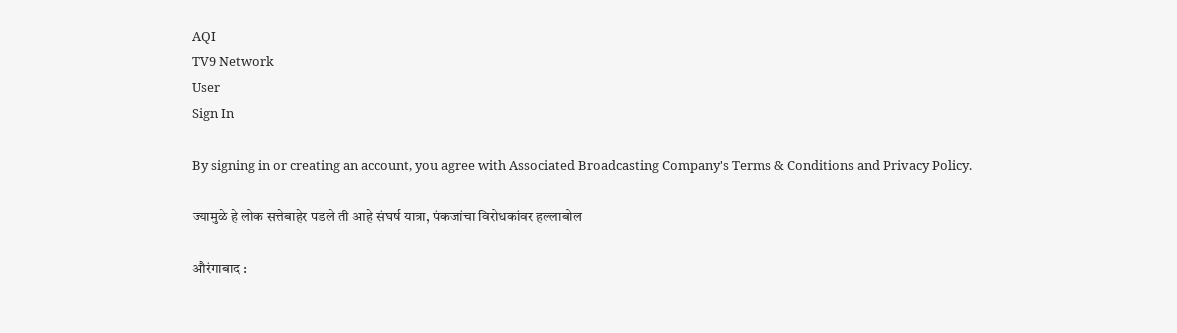AQI
TV9 Network
User
Sign In

By signing in or creating an account, you agree with Associated Broadcasting Company's Terms & Conditions and Privacy Policy.

ज्यामुळे हे लोक सत्तेबाहेर पडले ती आहे संघर्ष यात्रा, पंकजांचा विरोधकांवर हल्लाबोल

औरंगाबाद :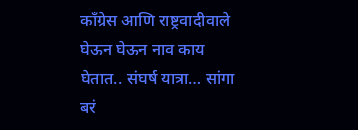काँग्रेस आणि राष्ट्रवादीवाले घेऊन घेऊन नाव काय घेतात.. संघर्ष यात्रा… सांगा बरं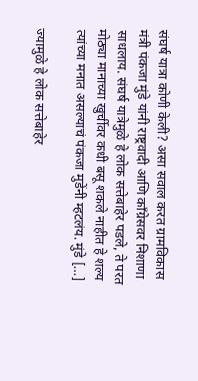संघर्ष यात्रा कोणी केली? असा सवाल करत ग्रामविकास मंत्री पंकजा मुंडे यांनी राष्ट्रवादी आणि काँग्रेसवर निशाणा साधलाय. संघर्ष यात्रेमुळे हे लोक सत्तेबाहेर पडले, ते परत मोठ्या मानाच्या खुर्चीवर कधी बसू शकले नाहीत हे शल्य त्यांच्या मनात असल्याचं पंकजा मुडेंनी म्हटलंय. मुंडे […]

ज्यामुळे हे लोक सत्तेबाहेर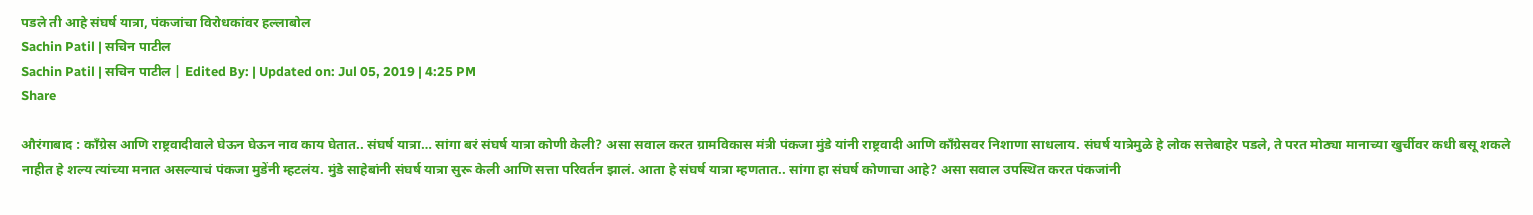पडले ती आहे संघर्ष यात्रा, पंकजांचा विरोधकांवर हल्लाबोल
Sachin Patil | सचिन पाटील
Sachin Patil | सचिन पाटील | Edited By: | Updated on: Jul 05, 2019 | 4:25 PM
Share

औरंगाबाद : काँग्रेस आणि राष्ट्रवादीवाले घेऊन घेऊन नाव काय घेतात.. संघर्ष यात्रा… सांगा बरं संघर्ष यात्रा कोणी केली? असा सवाल करत ग्रामविकास मंत्री पंकजा मुंडे यांनी राष्ट्रवादी आणि काँग्रेसवर निशाणा साधलाय. संघर्ष यात्रेमुळे हे लोक सत्तेबाहेर पडले, ते परत मोठ्या मानाच्या खुर्चीवर कधी बसू शकले नाहीत हे शल्य त्यांच्या मनात असल्याचं पंकजा मुडेंनी म्हटलंय. मुंडे साहेबांनी संघर्ष यात्रा सुरू केली आणि सत्ता परिवर्तन झालं. आता हे संघर्ष यात्रा म्हणतात.. सांगा हा संघर्ष कोणाचा आहे? असा सवाल उपस्थित करत पंकजांनी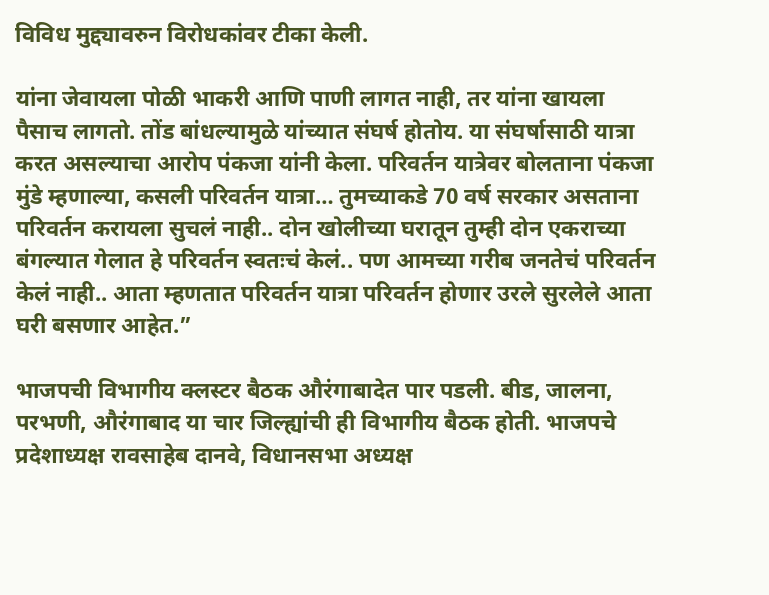विविध मुद्द्यावरुन विरोधकांवर टीका केली.

यांना जेवायला पोळी भाकरी आणि पाणी लागत नाही, तर यांना खायला पैसाच लागतो. तोंड बांधल्यामुळे यांच्यात संघर्ष होतोय. या संघर्षासाठी यात्रा करत असल्याचा आरोप पंकजा यांनी केला. परिवर्तन यात्रेवर बोलताना पंकजा मुंडे म्हणाल्या, कसली परिवर्तन यात्रा… तुमच्याकडे 70 वर्ष सरकार असताना परिवर्तन करायला सुचलं नाही.. दोन खोलीच्या घरातून तुम्ही दोन एकराच्या बंगल्यात गेलात हे परिवर्तन स्वतःचं केलं.. पण आमच्या गरीब जनतेचं परिवर्तन केलं नाही.. आता म्हणतात परिवर्तन यात्रा परिवर्तन होणार उरले सुरलेले आता घरी बसणार आहेत.”

भाजपची विभागीय क्लस्टर बैठक औरंगाबादेत पार पडली. बीड, जालना, परभणी, औरंगाबाद या चार जिल्ह्यांची ही विभागीय बैठक होती. भाजपचे प्रदेशाध्यक्ष रावसाहेब दानवे, विधानसभा अध्यक्ष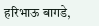हरिभाऊ बागडे,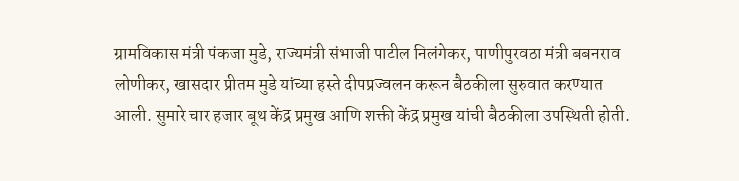ग्रामविकास मंत्री पंकजा मुडे, राज्यमंत्री संभाजी पाटील निलंगेकर, पाणीपुरवठा मंत्री बबनराव लोणीकर, खासदार प्रीतम मुडे यांच्या हस्ते दीपप्रज्वलन करून बैठकीला सुरुवात करण्यात आली. सुमारे चार हजार बूथ केंद्र प्रमुख आणि शक्ती केंद्र प्रमुख यांची बैठकीला उपस्थिती होती.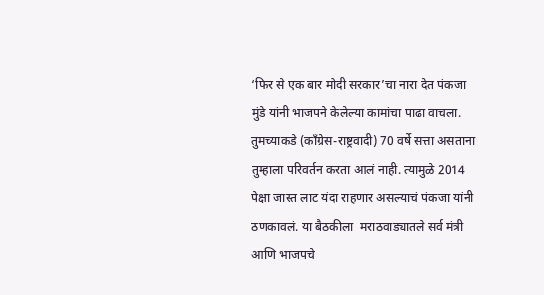‘फिर से एक बार मोदी सरकार’चा नारा देत पंकजा मुंडे यांनी भाजपने केलेल्या कामांचा पाढा वाचला. तुमच्याकडे (काँग्रेस-राष्ट्रवादी) 70 वर्षे सत्ता असताना तुम्हाला परिवर्तन करता आलं नाही. त्यामुळे 2014 पेक्षा जास्त लाट यंदा राहणार असल्याचं पंकजा यांनी ठणकावलं. या बैठकीला  मराठवाड्यातले सर्व मंत्री आणि भाजपचे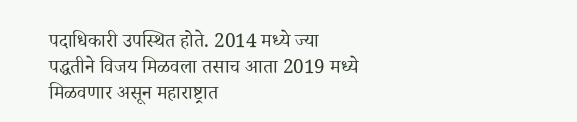पदाधिकारी उपस्थित होते. 2014 मध्ये ज्या पद्धतीने विजय मिळवला तसाच आता 2019 मध्ये मिळवणार असून महाराष्ट्रात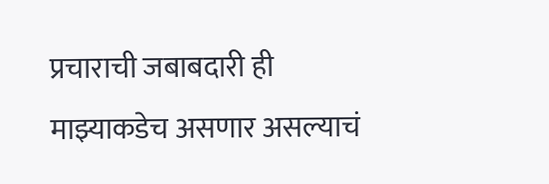प्रचाराची जबाबदारी ही माझ्याकडेच असणार असल्याचं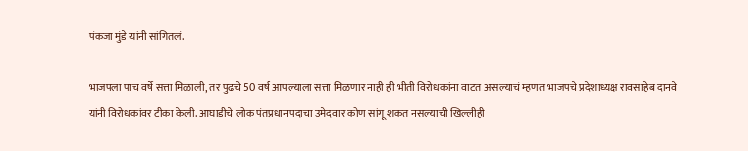पंकजा मुंडे यांनी सांगितलं.

भाजपला पाच वर्षे सत्ता मिळाली, तर पुढचे 50 वर्ष आपल्याला सत्ता मिळणार नाही ही भीती विरोधकांना वाटत असल्याचं म्हणत भाजपचे प्रदेशाध्यक्ष रावसाहेब दानवे यांनी विरोधकांवर टीका केली. आघाडीचे लोक पंतप्रधानपदाचा उमेदवार कोण सांगू शकत नसल्याची खिल्लीही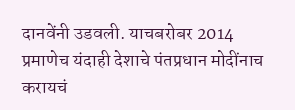दानवेंनी उडवली. याचबरोबर 2014 प्रमाणेच यंदाही देशाचे पंतप्रधान मोदींनाच करायचं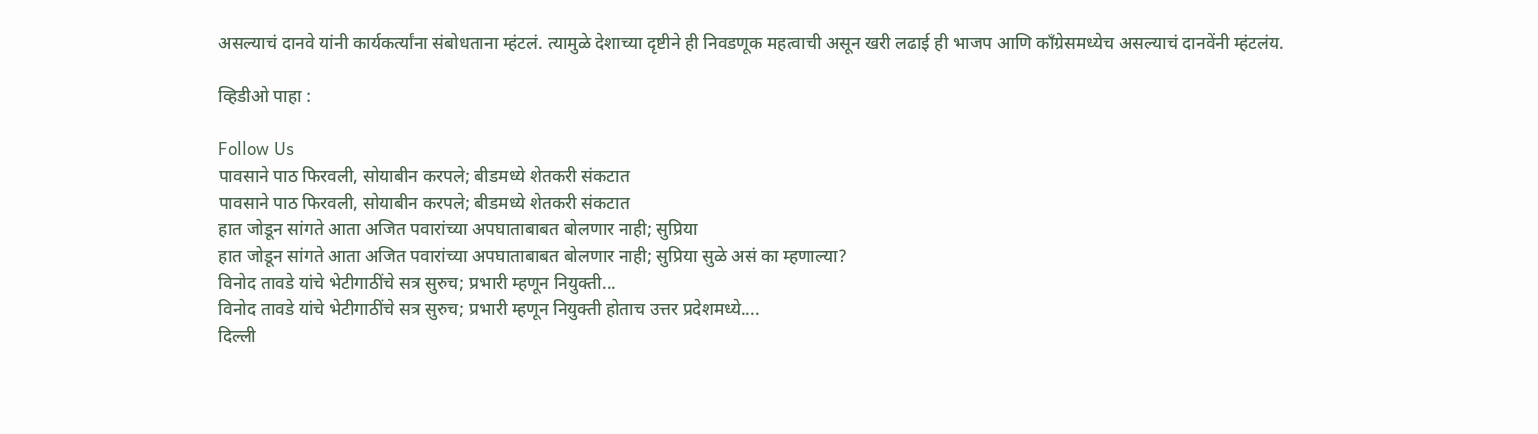असल्याचं दानवे यांनी कार्यकर्त्यांना संबोधताना म्हंटलं. त्यामुळे देशाच्या दृष्टीने ही निवडणूक महत्वाची असून खरी लढाई ही भाजप आणि काँग्रेसमध्येच असल्याचं दानवेंनी म्हंटलंय.

व्हिडीओ पाहा :

Follow Us
पावसाने पाठ फिरवली, सोयाबीन करपले; बीडमध्ये शेतकरी संकटात
पावसाने पाठ फिरवली, सोयाबीन करपले; बीडमध्ये शेतकरी संकटात
हात जोडून सांगते आता अजित पवारांच्या अपघाताबाबत बोलणार नाही; सुप्रिया
हात जोडून सांगते आता अजित पवारांच्या अपघाताबाबत बोलणार नाही; सुप्रिया सुळे असं का म्हणाल्या?
विनोद तावडे यांचे भेटीगाठींचे सत्र सुरुच; प्रभारी म्हणून नियुक्ती...
विनोद तावडे यांचे भेटीगाठींचे सत्र सुरुच; प्रभारी म्हणून नियुक्ती होताच उत्तर प्रदेशमध्ये....
दिल्ली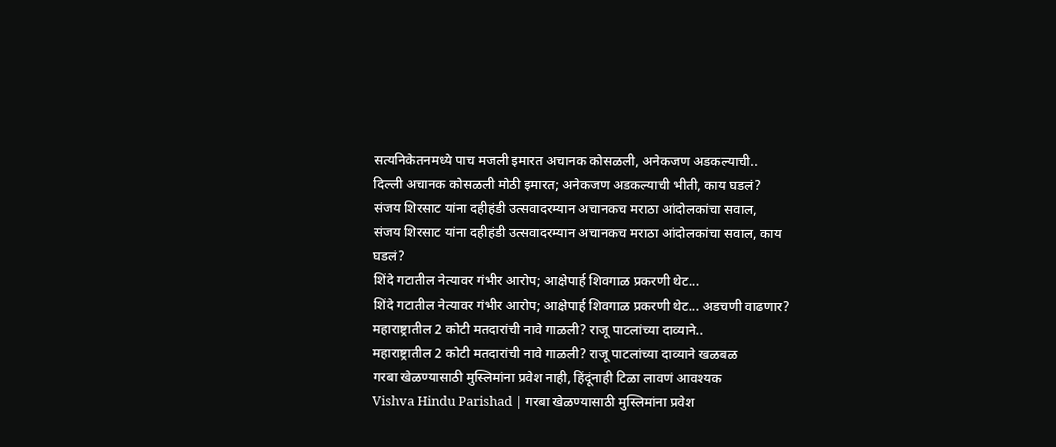सत्यनिकेतनमध्ये पाच मजली इमारत अचानक कोसळली, अनेकजण अडकल्याची..
दिल्ली अचानक कोसळली मोठी इमारत; अनेकजण अडकल्याची भीती, काय घडलं?
संजय शिरसाट यांना दहीहंडी उत्सवादरम्यान अचानकच मराठा आंदोलकांचा सवाल,
संजय शिरसाट यांना दहीहंडी उत्सवादरम्यान अचानकच मराठा आंदोलकांचा सवाल, काय घडलं?
शिंदे गटातील नेत्यावर गंभीर आरोप; आक्षेपार्ह शिवगाळ प्रकरणी थेट...
शिंदे गटातील नेत्यावर गंभीर आरोप; आक्षेपार्ह शिवगाळ प्रकरणी थेट... अडचणी वाढणार?
महाराष्ट्रातील 2 कोटी मतदारांची नावे गाळली? राजू पाटलांच्या दाव्याने..
महाराष्ट्रातील 2 कोटी मतदारांची नावे गाळली? राजू पाटलांच्या दाव्याने खळबळ
गरबा खेळण्यासाठी मुस्लिमांना प्रवेश नाही, हिंदूंनाही टिळा लावणं आवश्यक
Vishva Hindu Parishad | गरबा खेळण्यासाठी मुस्लिमांना प्रवेश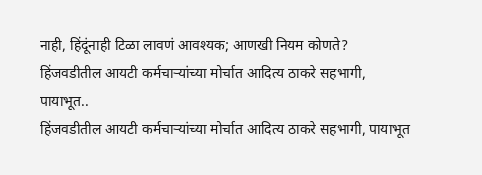नाही, हिंदूंनाही टिळा लावणं आवश्यक; आणखी नियम कोणते?
हिंजवडीतील आयटी कर्मचाऱ्यांच्या मोर्चात आदित्य ठाकरे सहभागी, पायाभूत..
हिंजवडीतील आयटी कर्मचाऱ्यांच्या मोर्चात आदित्य ठाकरे सहभागी, पायाभूत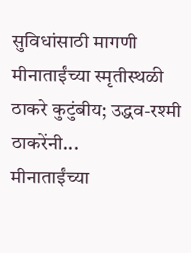सुविधांसाठी मागणी
मीनाताईंच्या स्मृतीस्थळी ठाकरे कुटुंबीय; उद्धव-रश्मी ठाकरेंनी...
मीनाताईंच्या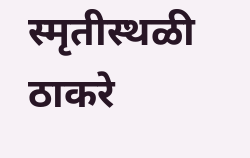स्मृतीस्थळी ठाकरे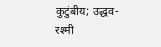कुटुंबीय; उद्धव-रश्मी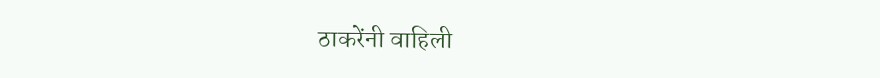ठाकरेंनी वाहिली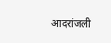आदरांजली